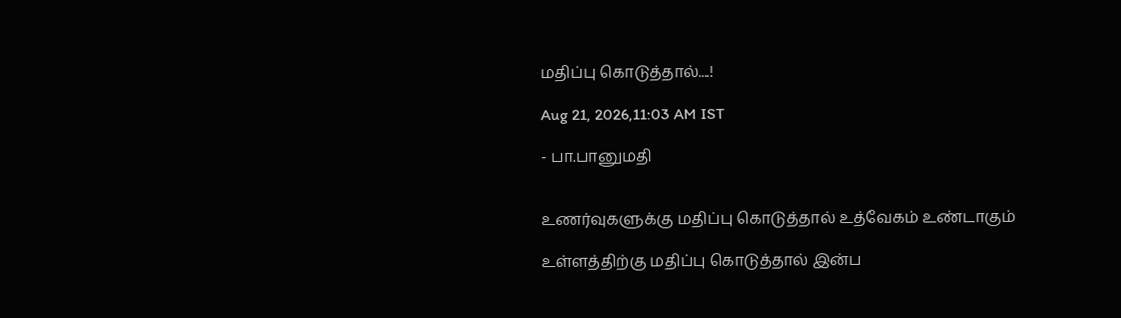மதிப்பு கொடுத்தால்....!

Aug 21, 2026,11:03 AM IST

- பா.பானுமதி


உணர்வுகளுக்கு மதிப்பு கொடுத்தால் உத்வேகம் உண்டாகும்

உள்ளத்திற்கு மதிப்பு கொடுத்தால் இன்ப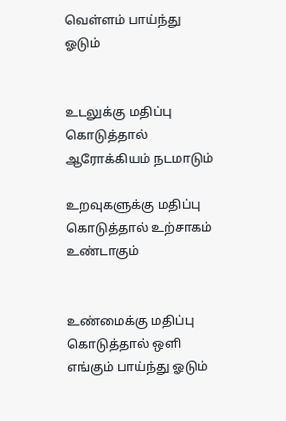வெள்ளம் பாய்ந்து ஓடும்


உடலுக்கு மதிப்பு கொடுத்தால் ஆரோக்கியம் நடமாடும்

உறவுகளுக்கு மதிப்பு கொடுத்தால் உற்சாகம் உண்டாகும்


உண்மைக்கு மதிப்பு கொடுத்தால் ஒளி எங்கும் பாய்ந்து ஓடும்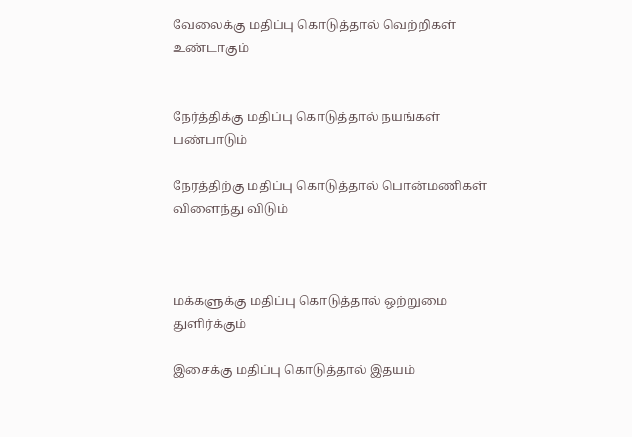வேலைக்கு மதிப்பு கொடுத்தால் வெற்றிகள் உண்டாகும்


நேர்த்திக்கு மதிப்பு கொடுத்தால் நயங்கள் பண்பாடும்

நேரத்திற்கு மதிப்பு கொடுத்தால் பொன்மணிகள் விளைந்து விடும்



மக்களுக்கு மதிப்பு கொடுத்தால் ஒற்றுமை துளிர்க்கும்

இசைக்கு மதிப்பு கொடுத்தால் இதயம்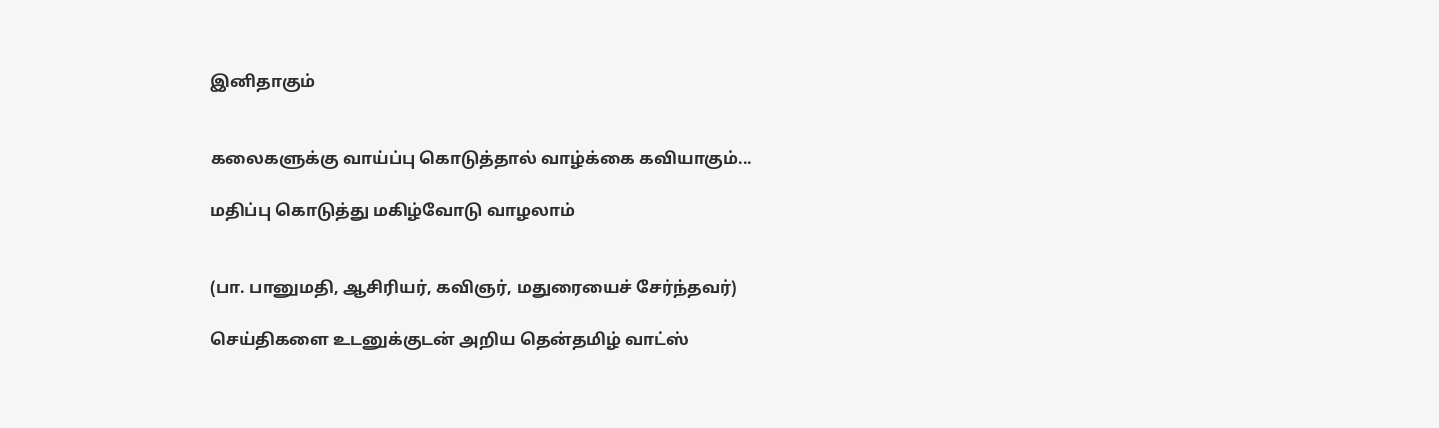இனிதாகும்


கலைகளுக்கு வாய்ப்பு கொடுத்தால் வாழ்க்கை கவியாகும்...

மதிப்பு கொடுத்து மகிழ்வோடு வாழலாம்


(பா. பானுமதி, ஆசிரியர், கவிஞர், மதுரையைச் சேர்ந்தவர்)

செய்திகளை உடனுக்குடன் அறிய தென்தமிழ் வாட்ஸ்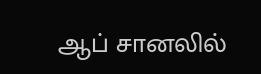ஆப் சானலில்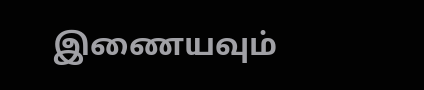இணையவும்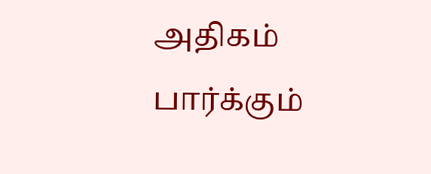அதிகம் பார்க்கும்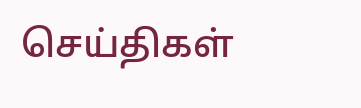செய்திகள்